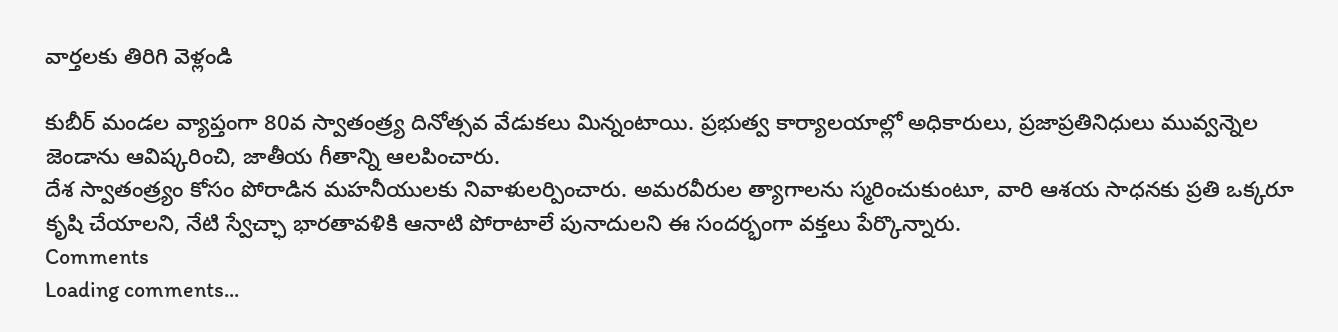వార్తలకు తిరిగి వెళ్లండి

కుబీర్ మండల వ్యాప్తంగా 80వ స్వాతంత్ర్య దినోత్సవ వేడుకలు మిన్నంటాయి. ప్రభుత్వ కార్యాలయాల్లో అధికారులు, ప్రజాప్రతినిధులు మువ్వన్నెల జెండాను ఆవిష్కరించి, జాతీయ గీతాన్ని ఆలపించారు.
దేశ స్వాతంత్ర్యం కోసం పోరాడిన మహనీయులకు నివాళులర్పించారు. అమరవీరుల త్యాగాలను స్మరించుకుంటూ, వారి ఆశయ సాధనకు ప్రతి ఒక్కరూ కృషి చేయాలని, నేటి స్వేచ్ఛా భారతావళికి ఆనాటి పోరాటాలే పునాదులని ఈ సందర్భంగా వక్తలు పేర్కొన్నారు.
Comments
Loading comments...